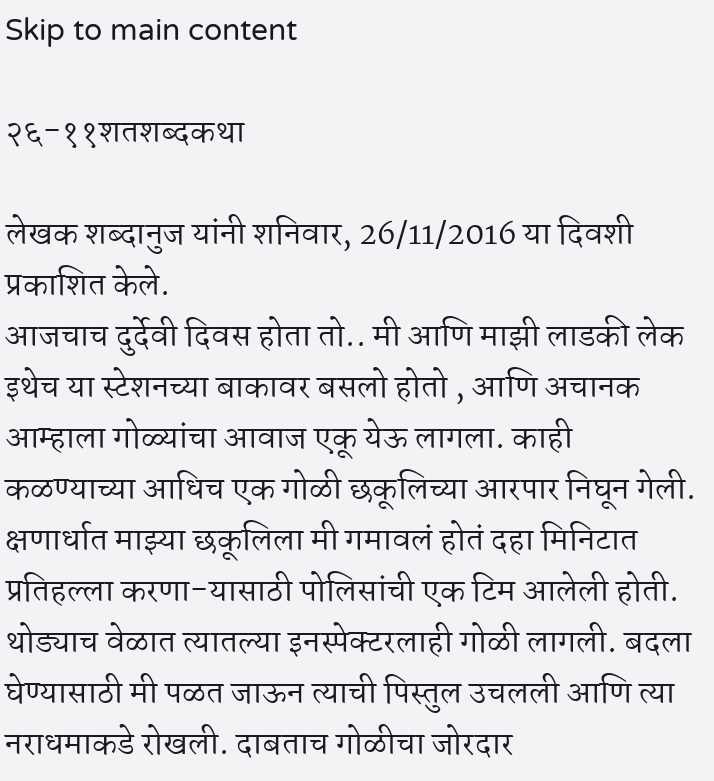Skip to main content

२६-११शतशब्दकथा

लेखक शब्दानुज यांनी शनिवार, 26/11/2016 या दिवशी प्रकाशित केले.
आजचाच दुर्देवी दिवस होता तो.. मी आणि माझी लाडकी लेक इथेच या स्टेशनच्या बाकावर बसलो होतो , आणि अचानक आम्हाला गोळ्यांचा आवाज एकू येऊ लागला. काही कळण्याच्या आधिच एक गोळी छकूलिच्या आरपार निघून गेली. क्षणार्धात माझ्या छकूलिला मी गमावलं होतं दहा मिनिटात प्रतिहल्ला करणा-यासाठी पोलिसांची एक टिम आलेली होती. थोड्याच वेळात त्यातल्या इनस्पेक्टरलाही गोळी लागली. बदला घेण्यासाठी मी पळत जाऊन त्याची पिस्तुल उचलली आणि त्या नराधमाकडे रोखली. दाबताच गोळीचा जोरदार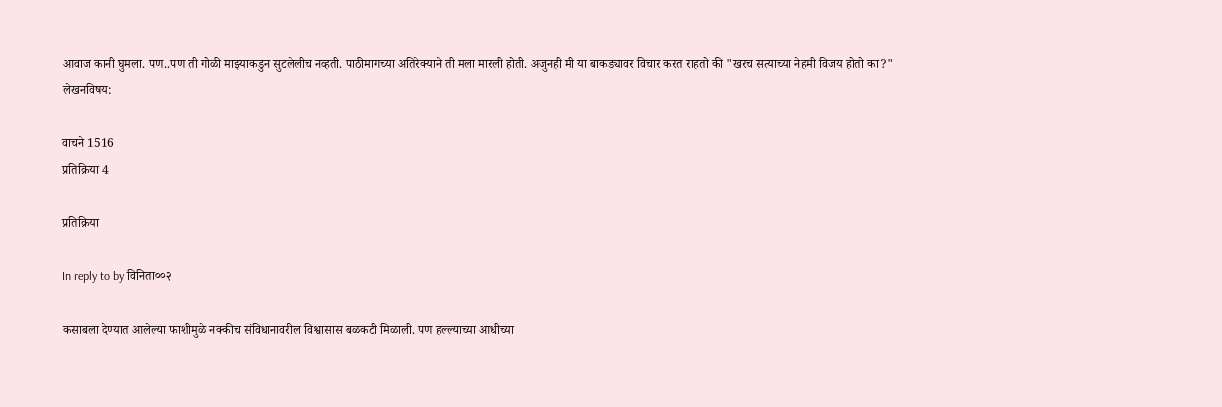आवाज कानी घुमला. पण..पण ती गोळी माझ्याकडुन सुटलेलीच नव्हती. पाठीमागच्या अतिरेक्याने ती मला मारली होती. अजुनही मी या बाकड्यावर विचार करत राहतो की "खरच सत्याच्या नेहमी विजय होतो का?"
लेखनविषय:

वाचने 1516
प्रतिक्रिया 4

प्रतिक्रिया

In reply to by विनिता००२

कसाबला देण्यात आलेल्या फाशीमुळे नक्कीच संविधानावरील विश्वासास बळकटी मिळाली. पण हल्ल्याच्या आधीच्या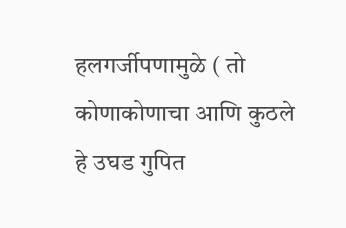हलगर्जीपणामुळे ( तो कोणाकोणाचा आणि कुठले हे उघड गुपित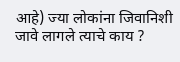आहे) ज्या लोकांना जिवानिशी जावे लागले त्याचे काय ?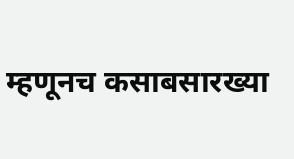म्हणूनच कसाबसारख्या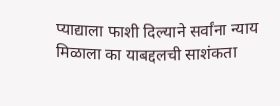प्याद्याला फाशी दिल्याने सर्वांना न्याय मिळाला का याबद्दलची साशंकता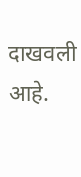दाखवली आहे.